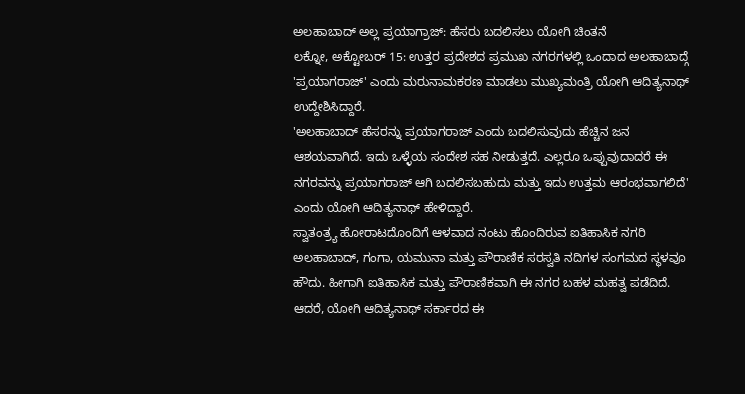ಅಲಹಾಬಾದ್ ಅಲ್ಲ ಪ್ರಯಾಗ್ರಾಜ್: ಹೆಸರು ಬದಲಿಸಲು ಯೋಗಿ ಚಿಂತನೆ
ಲಕ್ನೋ, ಅಕ್ಟೋಬರ್ 15: ಉತ್ತರ ಪ್ರದೇಶದ ಪ್ರಮುಖ ನಗರಗಳಲ್ಲಿ ಒಂದಾದ ಅಲಹಾಬಾದ್ಗೆ 'ಪ್ರಯಾಗರಾಜ್' ಎಂದು ಮರುನಾಮಕರಣ ಮಾಡಲು ಮುಖ್ಯಮಂತ್ರಿ ಯೋಗಿ ಆದಿತ್ಯನಾಥ್ ಉದ್ದೇಶಿಸಿದ್ದಾರೆ.
'ಅಲಹಾಬಾದ್ ಹೆಸರನ್ನು ಪ್ರಯಾಗರಾಜ್ ಎಂದು ಬದಲಿಸುವುದು ಹೆಚ್ಚಿನ ಜನ ಆಶಯವಾಗಿದೆ. ಇದು ಒಳ್ಳೆಯ ಸಂದೇಶ ಸಹ ನೀಡುತ್ತದೆ. ಎಲ್ಲರೂ ಒಪ್ಪುವುದಾದರೆ ಈ ನಗರವನ್ನು ಪ್ರಯಾಗರಾಜ್ ಆಗಿ ಬದಲಿಸಬಹುದು ಮತ್ತು ಇದು ಉತ್ತಮ ಆರಂಭವಾಗಲಿದೆ' ಎಂದು ಯೋಗಿ ಆದಿತ್ಯನಾಥ್ ಹೇಳಿದ್ದಾರೆ.
ಸ್ವಾತಂತ್ರ್ಯ ಹೋರಾಟದೊಂದಿಗೆ ಆಳವಾದ ನಂಟು ಹೊಂದಿರುವ ಐತಿಹಾಸಿಕ ನಗರಿ ಅಲಹಾಬಾದ್, ಗಂಗಾ, ಯಮುನಾ ಮತ್ತು ಪೌರಾಣಿಕ ಸರಸ್ವತಿ ನದಿಗಳ ಸಂಗಮದ ಸ್ಥಳವೂ ಹೌದು. ಹೀಗಾಗಿ ಐತಿಹಾಸಿಕ ಮತ್ತು ಪೌರಾಣಿಕವಾಗಿ ಈ ನಗರ ಬಹಳ ಮಹತ್ವ ಪಡೆದಿದೆ.
ಆದರೆ, ಯೋಗಿ ಆದಿತ್ಯನಾಥ್ ಸರ್ಕಾರದ ಈ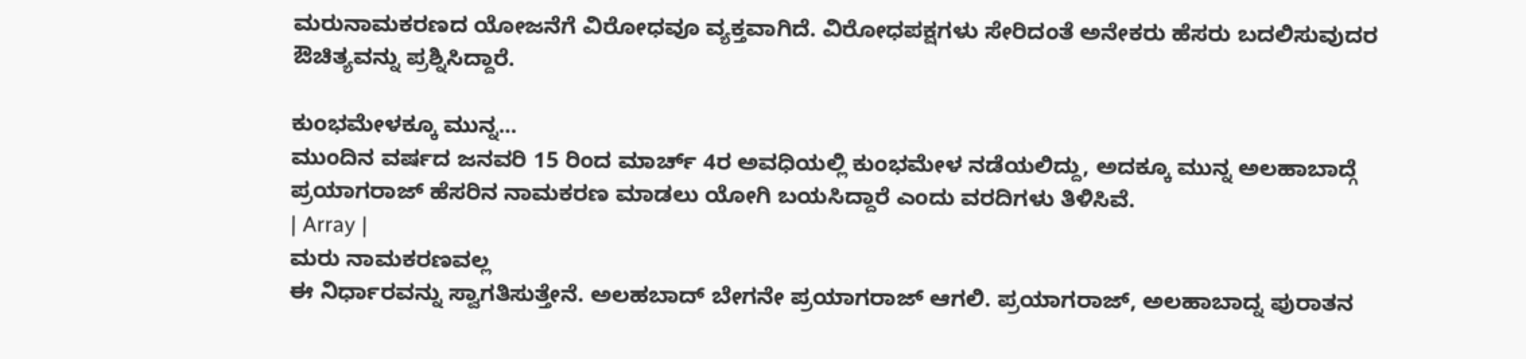ಮರುನಾಮಕರಣದ ಯೋಜನೆಗೆ ವಿರೋಧವೂ ವ್ಯಕ್ತವಾಗಿದೆ. ವಿರೋಧಪಕ್ಷಗಳು ಸೇರಿದಂತೆ ಅನೇಕರು ಹೆಸರು ಬದಲಿಸುವುದರ ಔಚಿತ್ಯವನ್ನು ಪ್ರಶ್ನಿಸಿದ್ದಾರೆ.

ಕುಂಭಮೇಳಕ್ಕೂ ಮುನ್ನ...
ಮುಂದಿನ ವರ್ಷದ ಜನವರಿ 15 ರಿಂದ ಮಾರ್ಚ್ 4ರ ಅವಧಿಯಲ್ಲಿ ಕುಂಭಮೇಳ ನಡೆಯಲಿದ್ದು, ಅದಕ್ಕೂ ಮುನ್ನ ಅಲಹಾಬಾದ್ಗೆ ಪ್ರಯಾಗರಾಜ್ ಹೆಸರಿನ ನಾಮಕರಣ ಮಾಡಲು ಯೋಗಿ ಬಯಸಿದ್ದಾರೆ ಎಂದು ವರದಿಗಳು ತಿಳಿಸಿವೆ.
| Array |
ಮರು ನಾಮಕರಣವಲ್ಲ
ಈ ನಿರ್ಧಾರವನ್ನು ಸ್ವಾಗತಿಸುತ್ತೇನೆ. ಅಲಹಬಾದ್ ಬೇಗನೇ ಪ್ರಯಾಗರಾಜ್ ಆಗಲಿ. ಪ್ರಯಾಗರಾಜ್, ಅಲಹಾಬಾದ್ನ ಪುರಾತನ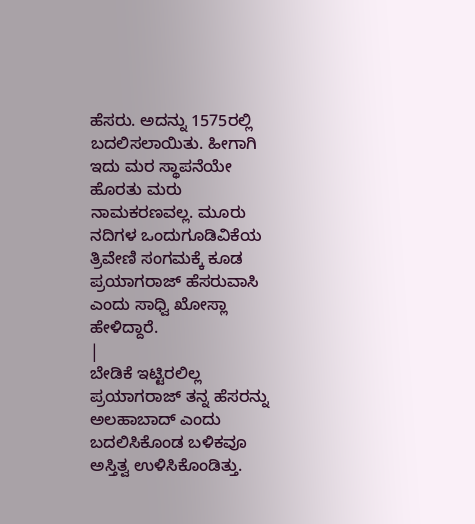ಹೆಸರು. ಅದನ್ನು 1575ರಲ್ಲಿ ಬದಲಿಸಲಾಯಿತು. ಹೀಗಾಗಿ ಇದು ಮರ ಸ್ಥಾಪನೆಯೇ ಹೊರತು ಮರು ನಾಮಕರಣವಲ್ಲ. ಮೂರು ನದಿಗಳ ಒಂದುಗೂಡಿವಿಕೆಯ ತ್ರಿವೇಣಿ ಸಂಗಮಕ್ಕೆ ಕೂಡ ಪ್ರಯಾಗರಾಜ್ ಹೆಸರುವಾಸಿ ಎಂದು ಸಾಧ್ವಿ ಖೋಸ್ಲಾ ಹೇಳಿದ್ದಾರೆ.
|
ಬೇಡಿಕೆ ಇಟ್ಟಿರಲಿಲ್ಲ
ಪ್ರಯಾಗರಾಜ್ ತನ್ನ ಹೆಸರನ್ನು ಅಲಹಾಬಾದ್ ಎಂದು ಬದಲಿಸಿಕೊಂಡ ಬಳಿಕವೂ ಅಸ್ತಿತ್ವ ಉಳಿಸಿಕೊಂಡಿತ್ತು.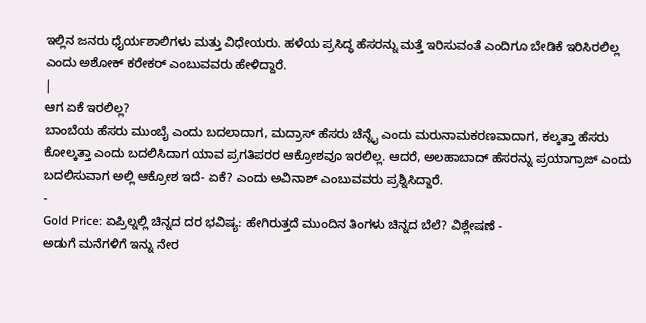ಇಲ್ಲಿನ ಜನರು ಧೈರ್ಯಶಾಲಿಗಳು ಮತ್ತು ವಿಧೇಯರು. ಹಳೆಯ ಪ್ರಸಿದ್ಧ ಹೆಸರನ್ನು ಮತ್ತೆ ಇರಿಸುವಂತೆ ಎಂದಿಗೂ ಬೇಡಿಕೆ ಇರಿಸಿರಲಿಲ್ಲ ಎಂದು ಅಶೋಕ್ ಕರೇಕರ್ ಎಂಬುವವರು ಹೇಳಿದ್ದಾರೆ.
|
ಆಗ ಏಕೆ ಇರಲಿಲ್ಲ?
ಬಾಂಬೆಯ ಹೆಸರು ಮುಂಬೈ ಎಂದು ಬದಲಾದಾಗ, ಮದ್ರಾಸ್ ಹೆಸರು ಚೆನ್ನೈ ಎಂದು ಮರುನಾಮಕರಣವಾದಾಗ, ಕಲ್ಕತ್ತಾ ಹೆಸರು ಕೋಲ್ಕತ್ತಾ ಎಂದು ಬದಲಿಸಿದಾಗ ಯಾವ ಪ್ರಗತಿಪರರ ಆಕ್ರೋಶವೂ ಇರಲಿಲ್ಲ. ಆದರೆ, ಅಲಹಾಬಾದ್ ಹೆಸರನ್ನು ಪ್ರಯಾಗ್ರಾಜ್ ಎಂದು ಬದಲಿಸುವಾಗ ಅಲ್ಲಿ ಆಕ್ರೋಶ ಇದೆ- ಏಕೆ? ಎಂದು ಅವಿನಾಶ್ ಎಂಬುವವರು ಪ್ರಶ್ನಿಸಿದ್ದಾರೆ.
-
Gold Price: ಏಪ್ರಿಲ್ನಲ್ಲಿ ಚಿನ್ನದ ದರ ಭವಿಷ್ಯ: ಹೇಗಿರುತ್ತದೆ ಮುಂದಿನ ತಿಂಗಳು ಚಿನ್ನದ ಬೆಲೆ? ವಿಶ್ಲೇಷಣೆ -
ಅಡುಗೆ ಮನೆಗಳಿಗೆ ಇನ್ನು ನೇರ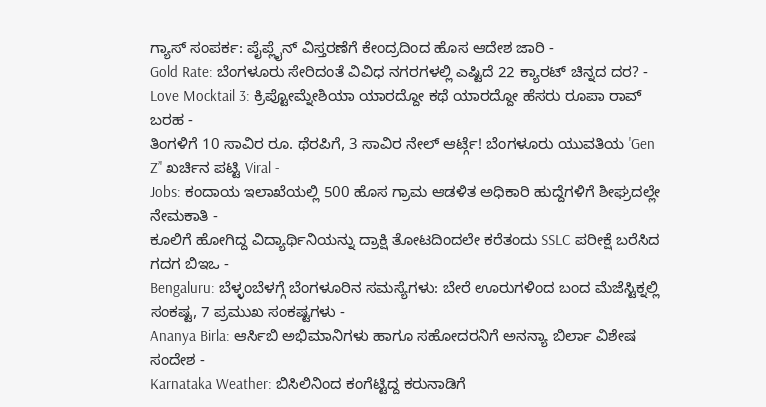ಗ್ಯಾಸ್ ಸಂಪರ್ಕ: ಪೈಪ್ಲೈನ್ ವಿಸ್ತರಣೆಗೆ ಕೇಂದ್ರದಿಂದ ಹೊಸ ಆದೇಶ ಜಾರಿ -
Gold Rate: ಬೆಂಗಳೂರು ಸೇರಿದಂತೆ ವಿವಿಧ ನಗರಗಳಲ್ಲಿ ಎಷ್ಟಿದೆ 22 ಕ್ಯಾರಟ್ ಚಿನ್ನದ ದರ? -
Love Mocktail 3: ಕ್ರಿಪ್ಟೋಮ್ನೇಶಿಯಾ ಯಾರದ್ದೋ ಕಥೆ ಯಾರದ್ದೋ ಹೆಸರು ರೂಪಾ ರಾವ್ ಬರಹ -
ತಿಂಗಳಿಗೆ 10 ಸಾವಿರ ರೂ. ಥೆರಪಿಗೆ, 3 ಸಾವಿರ ನೇಲ್ ಆರ್ಟ್ಗೆ! ಬೆಂಗಳೂರು ಯುವತಿಯ 'Gen Z’' ಖರ್ಚಿನ ಪಟ್ಟಿ Viral -
Jobs: ಕಂದಾಯ ಇಲಾಖೆಯಲ್ಲಿ 500 ಹೊಸ ಗ್ರಾಮ ಆಡಳಿತ ಅಧಿಕಾರಿ ಹುದ್ದೆಗಳಿಗೆ ಶೀಘ್ರದಲ್ಲೇ ನೇಮಕಾತಿ -
ಕೂಲಿಗೆ ಹೋಗಿದ್ದ ವಿದ್ಯಾರ್ಥಿನಿಯನ್ನು ದ್ರಾಕ್ಷಿ ತೋಟದಿಂದಲೇ ಕರೆತಂದು SSLC ಪರೀಕ್ಷೆ ಬರೆಸಿದ ಗದಗ ಬಿಇಒ -
Bengaluru: ಬೆಳ್ಳಂಬೆಳಗ್ಗೆ ಬೆಂಗಳೂರಿನ ಸಮಸ್ಯೆಗಳು: ಬೇರೆ ಊರುಗಳಿಂದ ಬಂದ ಮೆಜೆಸ್ಟಿಕ್ನಲ್ಲಿ ಸಂಕಷ್ಟ, 7 ಪ್ರಮುಖ ಸಂಕಷ್ಟಗಳು -
Ananya Birla: ಆರ್ಸಿಬಿ ಅಭಿಮಾನಿಗಳು ಹಾಗೂ ಸಹೋದರನಿಗೆ ಅನನ್ಯಾ ಬಿರ್ಲಾ ವಿಶೇಷ ಸಂದೇಶ -
Karnataka Weather: ಬಿಸಿಲಿನಿಂದ ಕಂಗೆಟ್ಟಿದ್ದ ಕರುನಾಡಿಗೆ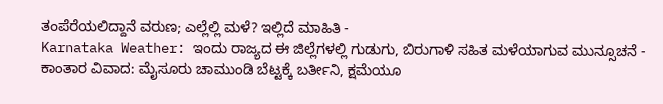ತಂಪೆರೆಯಲಿದ್ದಾನೆ ವರುಣ; ಎಲ್ಲೆಲ್ಲಿ ಮಳೆ? ಇಲ್ಲಿದೆ ಮಾಹಿತಿ -
Karnataka Weather: ಇಂದು ರಾಜ್ಯದ ಈ ಜಿಲ್ಲೆಗಳಲ್ಲಿ ಗುಡುಗು, ಬಿರುಗಾಳಿ ಸಹಿತ ಮಳೆಯಾಗುವ ಮುನ್ಸೂಚನೆ -
ಕಾಂತಾರ ವಿವಾದ: ಮೈಸೂರು ಚಾಮುಂಡಿ ಬೆಟ್ಟಕ್ಕೆ ಬರ್ತೀನಿ, ಕ್ಷಮೆಯೂ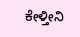ಕೇಳ್ತೀನಿ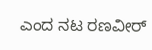ಎಂದ ನಟ ರಣವೀರ್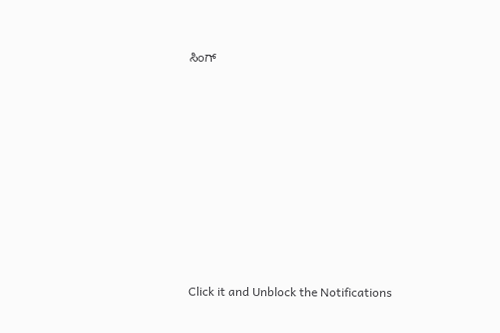ಸಿಂಗ್












Click it and Unblock the Notifications